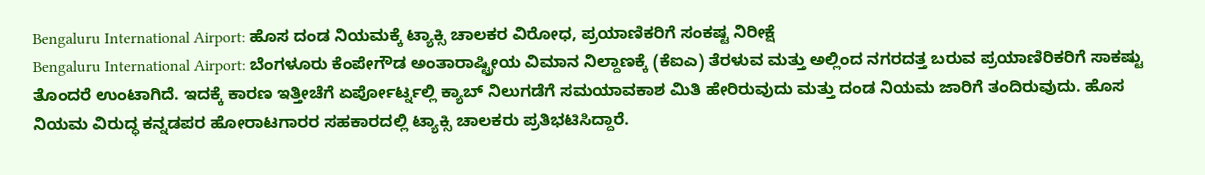Bengaluru International Airport: ಹೊಸ ದಂಡ ನಿಯಮಕ್ಕೆ ಟ್ಯಾಕ್ಸಿ ಚಾಲಕರ ವಿರೋಧ, ಪ್ರಯಾಣಿಕರಿಗೆ ಸಂಕಷ್ಟ ನಿರೀಕ್ಷೆ
Bengaluru International Airport: ಬೆಂಗಳೂರು ಕೆಂಪೇಗೌಡ ಅಂತಾರಾಷ್ಟ್ರೀಯ ವಿಮಾನ ನಿಲ್ದಾಣಕ್ಕೆ (ಕೆಐಎ) ತೆರಳುವ ಮತ್ತು ಅಲ್ಲಿಂದ ನಗರದತ್ತ ಬರುವ ಪ್ರಯಾಣಿರಿಕರಿಗೆ ಸಾಕಷ್ಟು ತೊಂದರೆ ಉಂಟಾಗಿದೆ. ಇದಕ್ಕೆ ಕಾರಣ ಇತ್ತೀಚೆಗೆ ಏರ್ಪೋರ್ಟ್ನಲ್ಲಿ ಕ್ಯಾಬ್ ನಿಲುಗಡೆಗೆ ಸಮಯಾವಕಾಶ ಮಿತಿ ಹೇರಿರುವುದು ಮತ್ತು ದಂಡ ನಿಯಮ ಜಾರಿಗೆ ತಂದಿರುವುದು. ಹೊಸ ನಿಯಮ ವಿರುದ್ಧ ಕನ್ನಡಪರ ಹೋರಾಟಗಾರರ ಸಹಕಾರದಲ್ಲಿ ಟ್ಯಾಕ್ಸಿ ಚಾಲಕರು ಪ್ರತಿಭಟಿಸಿದ್ದಾರೆ.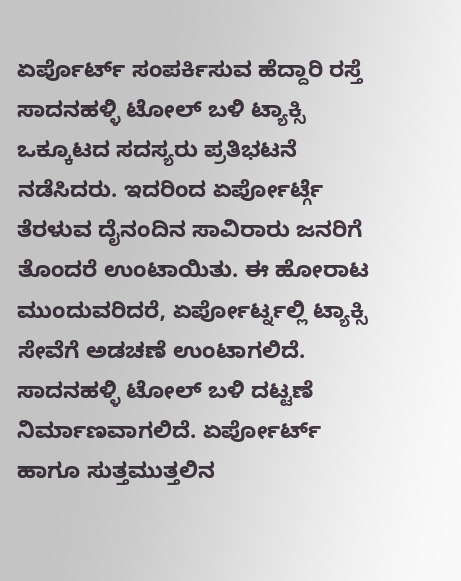ಏರ್ಪೊರ್ಟ್ ಸಂಪರ್ಕಿಸುವ ಹೆದ್ದಾರಿ ರಸ್ತೆ ಸಾದನಹಳ್ಳಿ ಟೋಲ್ ಬಳಿ ಟ್ಯಾಕ್ಸಿ ಒಕ್ಕೂಟದ ಸದಸ್ಯರು ಪ್ರತಿಭಟನೆ ನಡೆಸಿದರು. ಇದರಿಂದ ಏರ್ಪೋರ್ಟ್ಗೆ ತೆರಳುವ ದೈನಂದಿನ ಸಾವಿರಾರು ಜನರಿಗೆ ತೊಂದರೆ ಉಂಟಾಯಿತು. ಈ ಹೋರಾಟ ಮುಂದುವರಿದರೆ, ಏರ್ಪೋರ್ಟ್ನಲ್ಲಿ ಟ್ಯಾಕ್ಸಿ ಸೇವೆಗೆ ಅಡಚಣೆ ಉಂಟಾಗಲಿದೆ. ಸಾದನಹಳ್ಳಿ ಟೋಲ್ ಬಳಿ ದಟ್ಟಣೆ ನಿರ್ಮಾಣವಾಗಲಿದೆ. ಏರ್ಪೋರ್ಟ್ ಹಾಗೂ ಸುತ್ತಮುತ್ತಲಿನ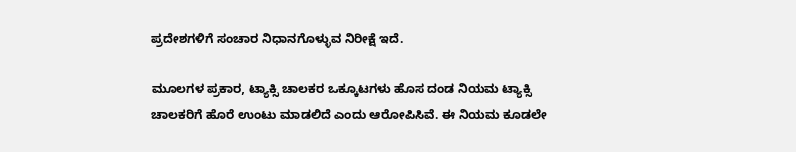ಪ್ರದೇಶಗಳಿಗೆ ಸಂಚಾರ ನಿಧಾನಗೊಳ್ಳುವ ನಿರೀಕ್ಷೆ ಇದೆ.

ಮೂಲಗಳ ಪ್ರಕಾರ, ಟ್ಯಾಕ್ಸಿ ಚಾಲಕರ ಒಕ್ಕೂಟಗಳು ಹೊಸ ದಂಡ ನಿಯಮ ಟ್ಯಾಕ್ಸಿ ಚಾಲಕರಿಗೆ ಹೊರೆ ಉಂಟು ಮಾಡಲಿದೆ ಎಂದು ಆರೋಪಿಸಿವೆ. ಈ ನಿಯಮ ಕೂಡಲೇ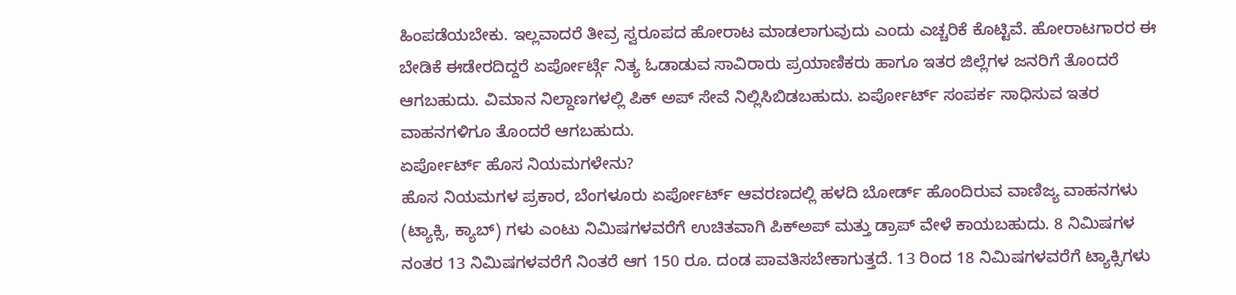ಹಿಂಪಡೆಯಬೇಕು. ಇಲ್ಲವಾದರೆ ತೀವ್ರ ಸ್ವರೂಪದ ಹೋರಾಟ ಮಾಡಲಾಗುವುದು ಎಂದು ಎಚ್ಚರಿಕೆ ಕೊಟ್ಟಿವೆ. ಹೋರಾಟಗಾರರ ಈ ಬೇಡಿಕೆ ಈಡೇರದಿದ್ದರೆ ಏರ್ಪೋರ್ಟ್ಗೆ ನಿತ್ಯ ಓಡಾಡುವ ಸಾವಿರಾರು ಪ್ರಯಾಣಿಕರು ಹಾಗೂ ಇತರ ಜಿಲ್ಲೆಗಳ ಜನರಿಗೆ ತೊಂದರೆ ಆಗಬಹುದು. ವಿಮಾನ ನಿಲ್ದಾಣಗಳಲ್ಲಿ ಪಿಕ್ ಅಪ್ ಸೇವೆ ನಿಲ್ಲಿಸಿಬಿಡಬಹುದು. ಏರ್ಪೋರ್ಟ್ ಸಂಪರ್ಕ ಸಾಧಿಸುವ ಇತರ ವಾಹನಗಳಿಗೂ ತೊಂದರೆ ಆಗಬಹುದು.
ಏರ್ಪೋರ್ಟ್ ಹೊಸ ನಿಯಮಗಳೇನು?
ಹೊಸ ನಿಯಮಗಳ ಪ್ರಕಾರ, ಬೆಂಗಳೂರು ಏರ್ಪೋರ್ಟ್ ಆವರಣದಲ್ಲಿ ಹಳದಿ ಬೋರ್ಡ್ ಹೊಂದಿರುವ ವಾಣಿಜ್ಯ ವಾಹನಗಳು (ಟ್ಯಾಕ್ಸಿ, ಕ್ಯಾಬ್) ಗಳು ಎಂಟು ನಿಮಿಷಗಳವರೆಗೆ ಉಚಿತವಾಗಿ ಪಿಕ್ಅಪ್ ಮತ್ತು ಡ್ರಾಪ್ ವೇಳೆ ಕಾಯಬಹುದು. 8 ನಿಮಿಷಗಳ ನಂತರ 13 ನಿಮಿಷಗಳವರೆಗೆ ನಿಂತರೆ ಆಗ 150 ರೂ. ದಂಡ ಪಾವತಿಸಬೇಕಾಗುತ್ತದೆ. 13 ರಿಂದ 18 ನಿಮಿಷಗಳವರೆಗೆ ಟ್ಯಾಕ್ಸಿಗಳು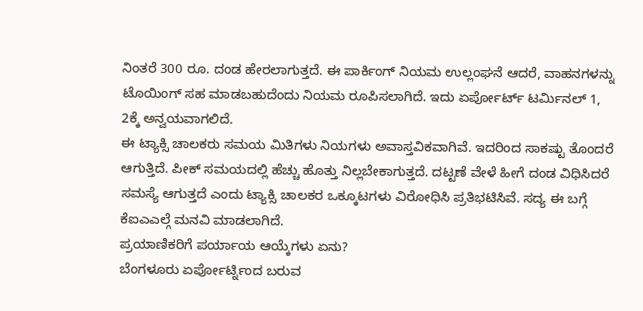ನಿಂತರೆ 300 ರೂ. ದಂಡ ಹೇರಲಾಗುತ್ತದೆ. ಈ ಪಾರ್ಕಿಂಗ್ ನಿಯಮ ಉಲ್ಲಂಘನೆ ಆದರೆ, ವಾಹನಗಳನ್ನು ಟೊಯಿಂಗ್ ಸಹ ಮಾಡಬಹುದೆಂದು ನಿಯಮ ರೂಪಿಸಲಾಗಿದೆ. ಇದು ಏರ್ಪೋರ್ಟ್ ಟರ್ಮಿನಲ್ 1, 2ಕ್ಕೆ ಅನ್ವಯವಾಗಲಿದೆ.
ಈ ಟ್ಯಾಕ್ಸಿ ಚಾಲಕರು ಸಮಯ ಮಿತಿಗಳು ನಿಯಗಳು ಅವಾಸ್ತವಿಕವಾಗಿವೆ. ಇದರಿಂದ ಸಾಕಷ್ಟು ತೊಂದರೆ ಆಗುತ್ತಿದೆ. ಪೀಕ್ ಸಮಯದಲ್ಲಿ ಹೆಚ್ಚು ಹೊತ್ತು ನಿಲ್ಲಬೇಕಾಗುತ್ತದೆ. ದಟ್ಟಣೆ ವೇಳೆ ಹೀಗೆ ದಂಡ ವಿಧಿಸಿದರೆ ಸಮಸ್ಯೆ ಆಗುತ್ತದೆ ಎಂದು ಟ್ಯಾಕ್ಸಿ ಚಾಲಕರ ಒಕ್ಕೂಟಗಳು ವಿರೋಧಿಸಿ ಪ್ರತಿಭಟಿಸಿವೆ. ಸದ್ಯ ಈ ಬಗ್ಗೆ ಕೆಐಎಎಲ್ಗೆ ಮನವಿ ಮಾಡಲಾಗಿದೆ.
ಪ್ರಯಾಣಿಕರಿಗೆ ಪರ್ಯಾಯ ಆಯ್ಕೆಗಳು ಏನು?
ಬೆಂಗಳೂರು ಏರ್ಪೋರ್ಟ್ನಿಂದ ಬರುವ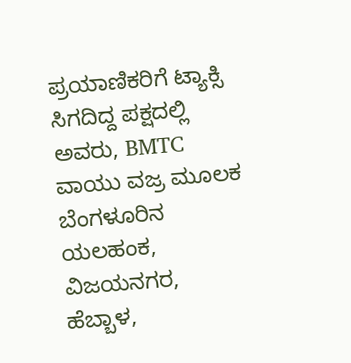ಪ್ರಯಾಣಿಕರಿಗೆ ಟ್ಯಾಕ್ಸಿ ಸಿಗದಿದ್ದ ಪಕ್ಷದಲ್ಲಿ ಅವರು, BMTC ವಾಯು ವಜ್ರ ಮೂಲಕ ಬೆಂಗಳೂರಿನ ಯಲಹಂಕ, ವಿಜಯನಗರ, ಹೆಬ್ಬಾಳ,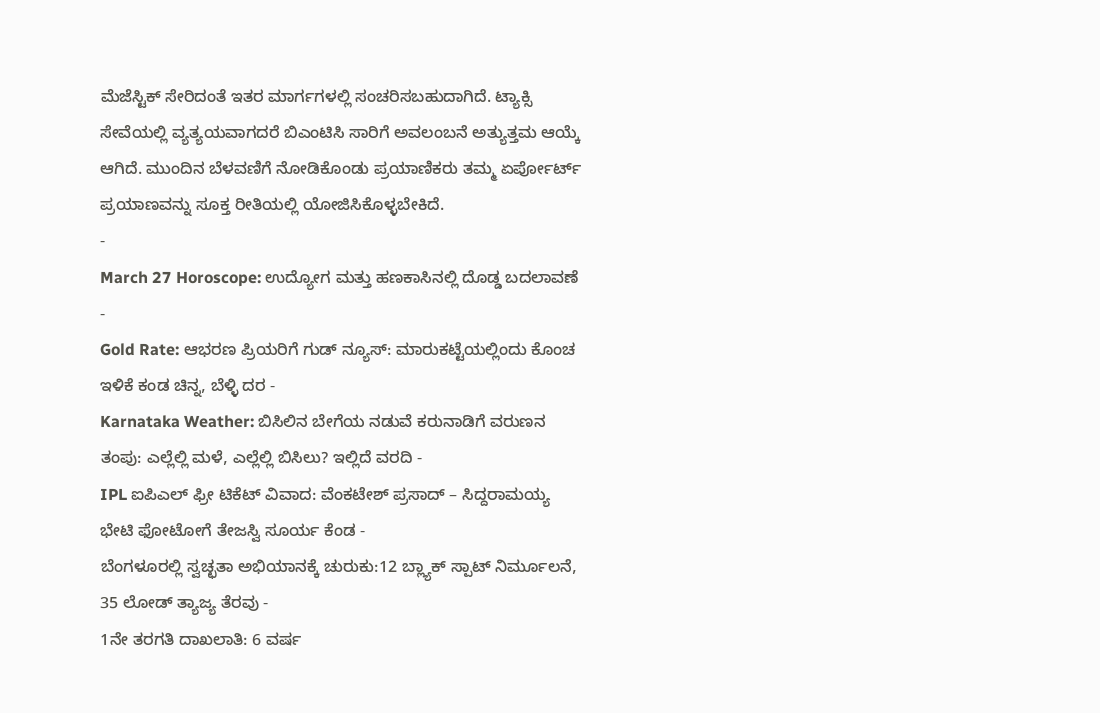ಮೆಜೆಸ್ಟಿಕ್ ಸೇರಿದಂತೆ ಇತರ ಮಾರ್ಗಗಳಲ್ಲಿ ಸಂಚರಿಸಬಹುದಾಗಿದೆ. ಟ್ಯಾಕ್ಸಿ ಸೇವೆಯಲ್ಲಿ ವ್ಯತ್ಯಯವಾಗದರೆ ಬಿಎಂಟಿಸಿ ಸಾರಿಗೆ ಅವಲಂಬನೆ ಅತ್ಯುತ್ತಮ ಆಯ್ಕೆ ಆಗಿದೆ. ಮುಂದಿನ ಬೆಳವಣಿಗೆ ನೋಡಿಕೊಂಡು ಪ್ರಯಾಣಿಕರು ತಮ್ಮ ಏರ್ಪೋರ್ಟ್ ಪ್ರಯಾಣವನ್ನು ಸೂಕ್ತ ರೀತಿಯಲ್ಲಿ ಯೋಜಿಸಿಕೊಳ್ಳಬೇಕಿದೆ.
-
March 27 Horoscope: ಉದ್ಯೋಗ ಮತ್ತು ಹಣಕಾಸಿನಲ್ಲಿ ದೊಡ್ಡ ಬದಲಾವಣೆ -
Gold Rate: ಆಭರಣ ಪ್ರಿಯರಿಗೆ ಗುಡ್ ನ್ಯೂಸ್: ಮಾರುಕಟ್ಟೆಯಲ್ಲಿಂದು ಕೊಂಚ ಇಳಿಕೆ ಕಂಡ ಚಿನ್ನ, ಬೆಳ್ಳಿ ದರ -
Karnataka Weather: ಬಿಸಿಲಿನ ಬೇಗೆಯ ನಡುವೆ ಕರುನಾಡಿಗೆ ವರುಣನ ತಂಪು: ಎಲ್ಲೆಲ್ಲಿ ಮಳೆ, ಎಲ್ಲೆಲ್ಲಿ ಬಿಸಿಲು? ಇಲ್ಲಿದೆ ವರದಿ -
IPL ಐಪಿಎಲ್ ಫ್ರೀ ಟಿಕೆಟ್ ವಿವಾದ: ವೆಂಕಟೇಶ್ ಪ್ರಸಾದ್ – ಸಿದ್ದರಾಮಯ್ಯ ಭೇಟಿ ಫೋಟೋಗೆ ತೇಜಸ್ವಿ ಸೂರ್ಯ ಕೆಂಡ -
ಬೆಂಗಳೂರಲ್ಲಿ ಸ್ವಚ್ಛತಾ ಅಭಿಯಾನಕ್ಕೆ ಚುರುಕು:12 ಬ್ಲ್ಯಾಕ್ ಸ್ಪಾಟ್ ನಿರ್ಮೂಲನೆ, 35 ಲೋಡ್ ತ್ಯಾಜ್ಯ ತೆರವು -
1ನೇ ತರಗತಿ ದಾಖಲಾತಿ: 6 ವರ್ಷ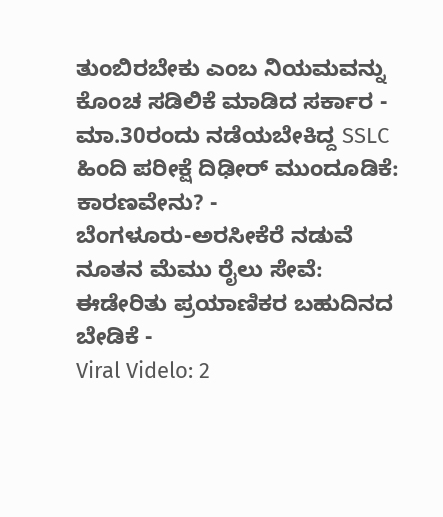ತುಂಬಿರಬೇಕು ಎಂಬ ನಿಯಮವನ್ನು ಕೊಂಚ ಸಡಿಲಿಕೆ ಮಾಡಿದ ಸರ್ಕಾರ -
ಮಾ.30ರಂದು ನಡೆಯಬೇಕಿದ್ದ SSLC ಹಿಂದಿ ಪರೀಕ್ಷೆ ದಿಢೀರ್ ಮುಂದೂಡಿಕೆ: ಕಾರಣವೇನು? -
ಬೆಂಗಳೂರು-ಅರಸೀಕೆರೆ ನಡುವೆ ನೂತನ ಮೆಮು ರೈಲು ಸೇವೆ: ಈಡೇರಿತು ಪ್ರಯಾಣಿಕರ ಬಹುದಿನದ ಬೇಡಿಕೆ -
Viral Videlo: 2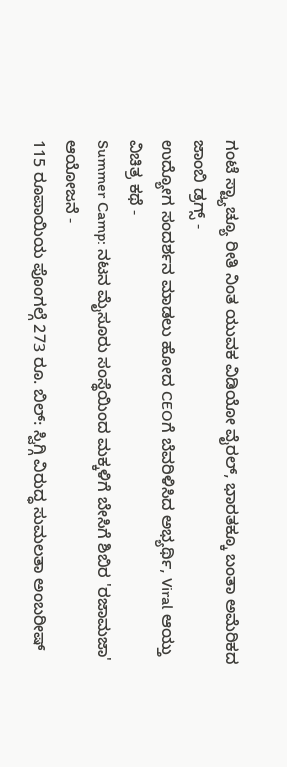ಗಂಟೆ ಸ್ಟ್ಯಾಚ್ಯೂ ರೀತಿ ನಿಂತ ಯುವಕ ವಿಡಿಯೋ ವೈರಲ್, ಭಾರತಕ್ಕೂ ಬಂತಾ ಅಮೆರಿಕದ ಜಾಂಬಿ ಡ್ರಗ್ಸ್ -
ಉದ್ಯೋಗ ಸಂದರ್ಶನ ಮಾಡಲು ಹೋದ CEOಗೆ ಬೆವರಿಳಿಸಿದ ಅಭ್ಯರ್ಥಿ, Viral ಆಯ್ತು ವಿಚಿತ್ರ ಕಥೆ -
Summer Camp: ನಟನ ಮೈಸೂರು ಸಂಸ್ಥೆಯಿಂದ ಮಕ್ಕಳಿಗೆ ಬೇಸಿಗೆ ಶಿಬಿರ 'ರಜಾಮಜಾ' ಆಯೋಜನೆ -
115 ರೂಪಾಯಿಯ ಪೊಂಗಲ್ಗೆ 273 ರೂ. ಬಿಲ್: ಸ್ವಿಗ್ಗಿ ವಿರುದ್ಧ ಸುಮಲತಾ ಅಂಬರೀಷ್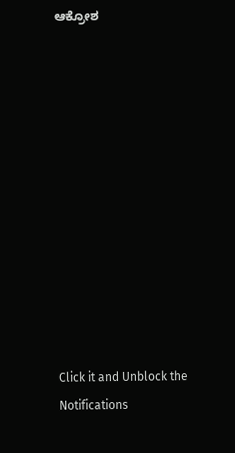ಆಕ್ರೋಶ












Click it and Unblock the Notifications